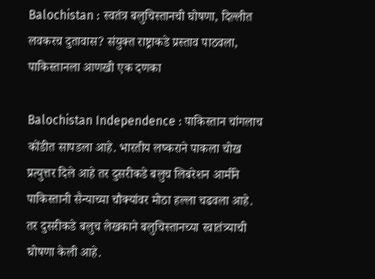Balochistan : स्वतंत्र बलुचिस्तानची घोषणा, दिल्लीत लवकरच दुतावास? संयुक्त राष्ट्राकडे प्रस्ताव पाठवला, पाकिस्तानला आणखी एक दणका

Balochistan Independence : पाकिस्तान चांगलाच कोंडीत सापडला आहे. भारतीय लष्कराने पाकला चोख प्रत्युत्तर दिले आहे तर दुसरीकडे बलुच लिबरेशन आर्मीने पाकिस्तानी सैन्याच्या चौक्यांवर मोठा हल्ला चढवला आहे. तर दुसरीकडे बलुच लेखकाने बलुचिस्तानच्या स्वातंत्र्याची घोषणा केली आहे.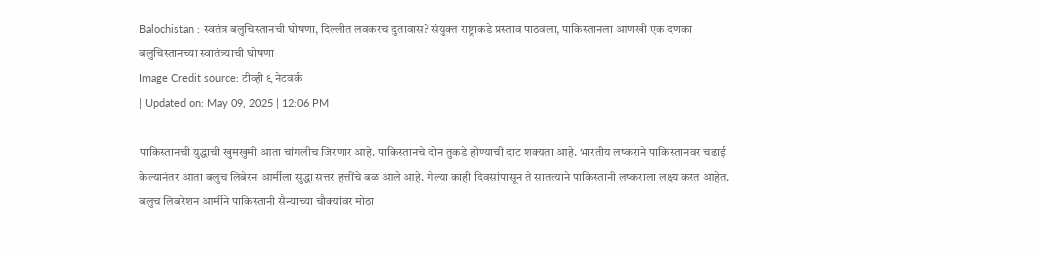Balochistan : स्वतंत्र बलुचिस्तानची घोषणा, दिल्लीत लवकरच दुतावास? संयुक्त राष्ट्राकडे प्रस्ताव पाठवला, पाकिस्तानला आणखी एक दणका
बलुचिस्तानच्या स्वातंत्र्याची घोषणा
Image Credit source: टीव्ही ९ नेटवर्क
| Updated on: May 09, 2025 | 12:06 PM

पाकिस्तानची युद्धाची खुमखुमी आता चांगलीच जिरणार आहे. पाकिस्तानचे दोन तुकडे होण्याची दाट शक्यता आहे. भारतीय लष्कराने पाकिस्तानवर चढाई केल्यानंतर आता बलुच लिबेरन आर्मीला सुद्धा सत्तर हत्तींचे बळ आले आहे. गेल्या काही दिवसांपासून ते सातत्याने पाकिस्तानी लष्कराला लक्ष्य करत आहेत. बलुच लिबरेशन आर्मीने पाकिस्तानी सैन्याच्या चौक्यांवर मोठा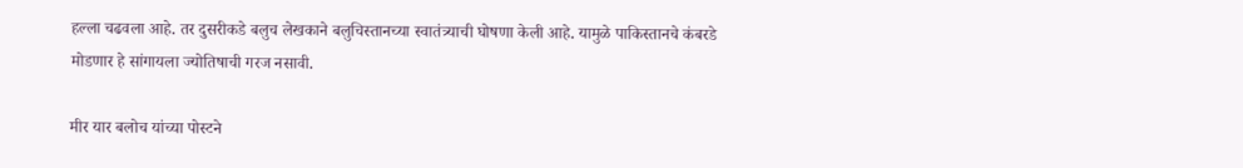हल्ला चढवला आहे. तर दुसरीकडे बलुच लेखकाने बलुचिस्तानच्या स्वातंत्र्याची घोषणा केली आहे. यामुळे पाकिस्तानचे कंबरडे मोडणार हे सांगायला ज्योतिषाची गरज नसावी.

मीर यार बलोच यांच्या पोस्टने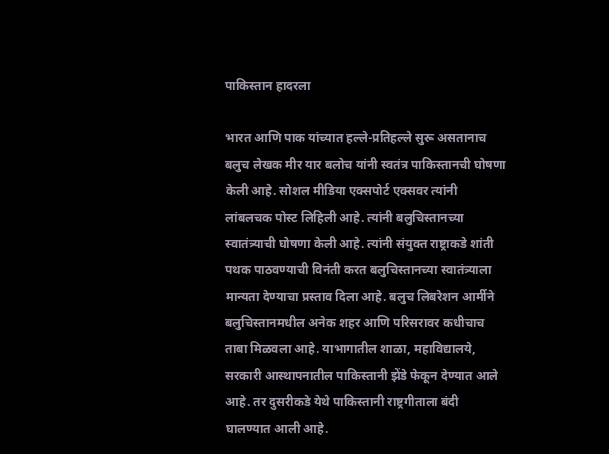पाकिस्तान हादरला

भारत आणि पाक यांच्यात हल्ले-प्रतिहल्ले सुरू असतानाच बलुच लेखक मीर यार बलोच यांनी स्वतंत्र पाकिस्तानची घोषणा केली आहे. सोशल मीडिया एक्सपोर्ट एक्सवर त्यांनी लांबलचक पोस्ट लिहिली आहे. त्यांनी बलुचिस्तानच्या स्वातंत्र्याची घोषणा केली आहे. त्यांनी संयुक्त राष्ट्राकडे शांती पथक पाठवण्याची विनंती करत बलुचिस्तानच्या स्वातंत्र्याला मान्यता देण्याचा प्रस्ताव दिला आहे. बलुच लिबरेशन आर्मीने बलुचिस्तानमधील अनेक शहर आणि परिसरावर कधीचाच ताबा मिळवला आहे. याभागातील शाळा, महाविद्यालये, सरकारी आस्थापनातील पाकिस्तानी झेंडे फेकून देण्यात आले आहे. तर दुसरीकडे येथे पाकिस्तानी राष्ट्रगीताला बंदी घालण्यात आली आहे.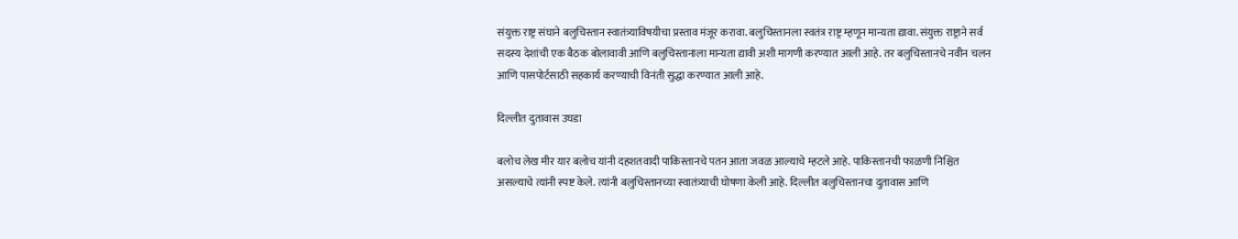संयुक्त राष्ट्र संघाने बलुचिस्तान स्वातंत्र्याविषयीचा प्रस्ताव मंजूर करावा. बलुचिस्तानला स्वतंत्र राष्ट्र म्हणून मान्यता द्यावा. संयुक्त राष्ट्राने सर्व सदस्य देशांची एक बैठक बोलावावी आणि बलुचिस्तानाला मान्यता द्यावी अशी मागणी करण्यात आली आहे. तर बलुचिस्तानचे नवीन चलन आणि पासपोर्टसाठी सहकार्य करण्याची विनंती सुद्धा करण्यात आली आहे.

दिल्लीत दुतावास उघडा

बलोच लेख मीर यार बलोच यांनी दहशतवादी पाकिस्तानचे पतन आता जवळ आल्याचे म्हटले आहे. पाकिस्तानची फाळणी निश्चित असल्याचे त्यांनी स्पष्ट केले. त्यांनी बलुचिस्तानच्या स्वातंत्र्याची घोषणा केली आहे. दिल्लीत बलुचिस्तानचा दुतावास आणि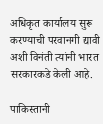अधिकृत कार्यालय सुरू करण्याची परवानगी द्यावी अशी विनंती त्यांनी भारत सरकारकडे केली आहे.

पाकिस्तानी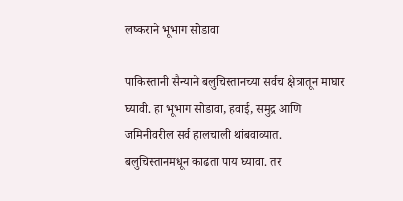लष्कराने भूभाग सोडावा

पाकिस्तानी सैन्याने बलुचिस्तानच्या सर्वच क्षेत्रातून माघार घ्यावी. हा भूभाग सोडावा, हवाई, समुद्र आणि जमिनीवरील सर्व हालचाली थांबवाव्यात. बलुचिस्तानमधून काढता पाय घ्यावा. तर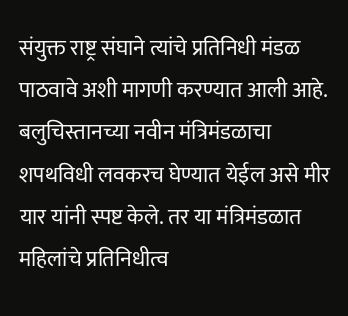संयुक्त राष्ट्र संघाने त्यांचे प्रतिनिधी मंडळ पाठवावे अशी मागणी करण्यात आली आहे. बलुचिस्तानच्या नवीन मंत्रिमंडळाचा शपथविधी लवकरच घेण्यात येईल असे मीर यार यांनी स्पष्ट केले. तर या मंत्रिमंडळात महिलांचे प्रतिनिधीत्व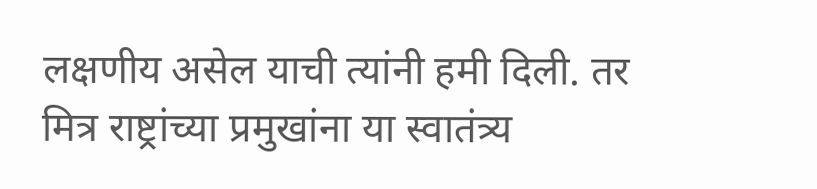लक्षणीय असेल याची त्यांनी हमी दिली. तर मित्र राष्ट्रांच्या प्रमुखांना या स्वातंत्र्य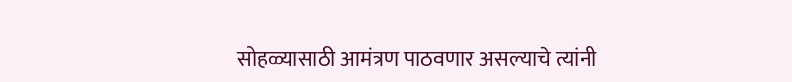सोहळ्यासाठी आमंत्रण पाठवणार असल्याचे त्यांनी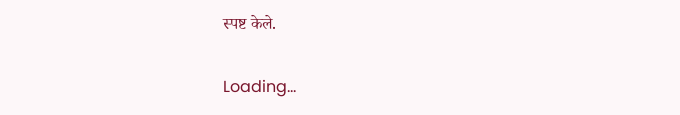स्पष्ट केले.

Loading...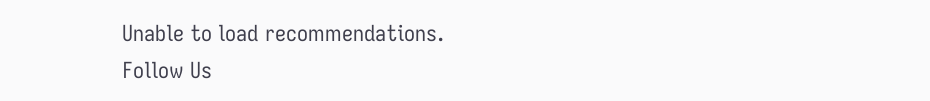Unable to load recommendations.
Follow Us